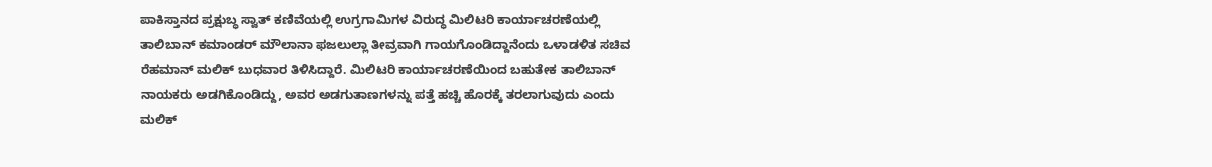ಪಾಕಿಸ್ತಾನದ ಪ್ರಕ್ಷುಬ್ಧ ಸ್ವಾತ್ ಕಣಿವೆಯಲ್ಲಿ ಉಗ್ರಗಾಮಿಗಳ ವಿರುದ್ಧ ಮಿಲಿಟರಿ ಕಾರ್ಯಾಚರಣೆಯಲ್ಲಿ ತಾಲಿಬಾನ್ ಕಮಾಂಡರ್ ಮೌಲಾನಾ ಫಜಲುಲ್ಲಾ ತೀವ್ರವಾಗಿ ಗಾಯಗೊಂಡಿದ್ದಾನೆಂದು ಒಳಾಡಳಿತ ಸಚಿವ ರೆಹಮಾನ್ ಮಲಿಕ್ ಬುಧವಾರ ತಿಳಿಸಿದ್ದಾರೆ. ಮಿಲಿಟರಿ ಕಾರ್ಯಾಚರಣೆಯಿಂದ ಬಹುತೇಕ ತಾಲಿಬಾನ್ ನಾಯಕರು ಅಡಗಿಕೊಂಡಿದ್ದು, ಅವರ ಅಡಗುತಾಣಗಳನ್ನು ಪತ್ತೆ ಹಚ್ಚಿ ಹೊರಕ್ಕೆ ತರಲಾಗುವುದು ಎಂದು ಮಲಿಕ್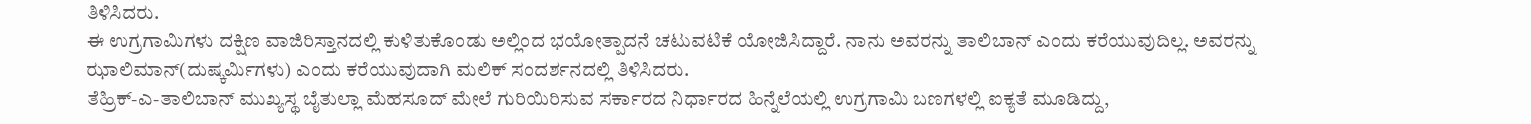ತಿಳಿಸಿದರು.
ಈ ಉಗ್ರಗಾಮಿಗಳು ದಕ್ಷಿಣ ವಾಜಿರಿಸ್ತಾನದಲ್ಲಿ ಕುಳಿತುಕೊಂಡು ಅಲ್ಲಿಂದ ಭಯೋತ್ಪಾದನೆ ಚಟುವಟಿಕೆ ಯೋಜಿಸಿದ್ದಾರೆ. ನಾನು ಅವರನ್ನು ತಾಲಿಬಾನ್ ಎಂದು ಕರೆಯುವುದಿಲ್ಲ. ಅವರನ್ನು ಝಾಲಿಮಾನ್(ದುಷ್ಕರ್ಮಿಗಳು) ಎಂದು ಕರೆಯುವುದಾಗಿ ಮಲಿಕ್ ಸಂದರ್ಶನದಲ್ಲಿ ತಿಳಿಸಿದರು.
ತೆಹ್ರಿಕ್-ಎ-ತಾಲಿಬಾನ್ ಮುಖ್ಯಸ್ಥ ಬೈತುಲ್ಲಾ ಮೆಹಸೂದ್ ಮೇಲೆ ಗುರಿಯಿರಿಸುವ ಸರ್ಕಾರದ ನಿರ್ಧಾರದ ಹಿನ್ನೆಲೆಯಲ್ಲಿ ಉಗ್ರಗಾಮಿ ಬಣಗಳಲ್ಲಿ ಐಕ್ಯತೆ ಮೂಡಿದ್ದು,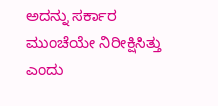ಅದನ್ನು ಸರ್ಕಾರ ಮುಂಚೆಯೇ ನಿರೀಕ್ಷಿಸಿತ್ತು ಎಂದು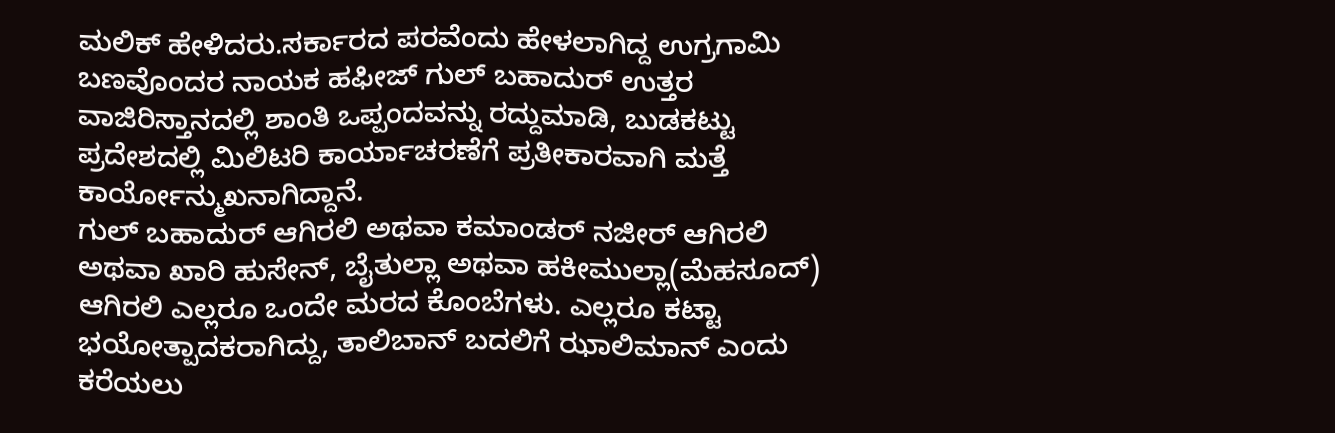ಮಲಿಕ್ ಹೇಳಿದರು.ಸರ್ಕಾರದ ಪರವೆಂದು ಹೇಳಲಾಗಿದ್ದ ಉಗ್ರಗಾಮಿ ಬಣವೊಂದರ ನಾಯಕ ಹಫೀಜ್ ಗುಲ್ ಬಹಾದುರ್ ಉತ್ತರ ವಾಜಿರಿಸ್ತಾನದಲ್ಲಿ ಶಾಂತಿ ಒಪ್ಪಂದವನ್ನು ರದ್ದುಮಾಡಿ, ಬುಡಕಟ್ಟು ಪ್ರದೇಶದಲ್ಲಿ ಮಿಲಿಟರಿ ಕಾರ್ಯಾಚರಣೆಗೆ ಪ್ರತೀಕಾರವಾಗಿ ಮತ್ತೆ ಕಾರ್ಯೋನ್ಮುಖನಾಗಿದ್ದಾನೆ.
ಗುಲ್ ಬಹಾದುರ್ ಆಗಿರಲಿ ಅಥವಾ ಕಮಾಂಡರ್ ನಜೀರ್ ಆಗಿರಲಿ ಅಥವಾ ಖಾರಿ ಹುಸೇನ್, ಬೈತುಲ್ಲಾ ಅಥವಾ ಹಕೀಮುಲ್ಲಾ(ಮೆಹಸೂದ್) ಆಗಿರಲಿ ಎಲ್ಲರೂ ಒಂದೇ ಮರದ ಕೊಂಬೆಗಳು. ಎಲ್ಲರೂ ಕಟ್ಟಾ ಭಯೋತ್ಪಾದಕರಾಗಿದ್ದು, ತಾಲಿಬಾನ್ ಬದಲಿಗೆ ಝಾಲಿಮಾನ್ ಎಂದು ಕರೆಯಲು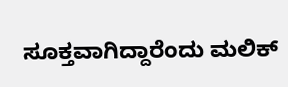ಸೂಕ್ತವಾಗಿದ್ದಾರೆಂದು ಮಲಿಕ್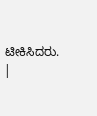ಟೀಕಿಸಿದರು. |